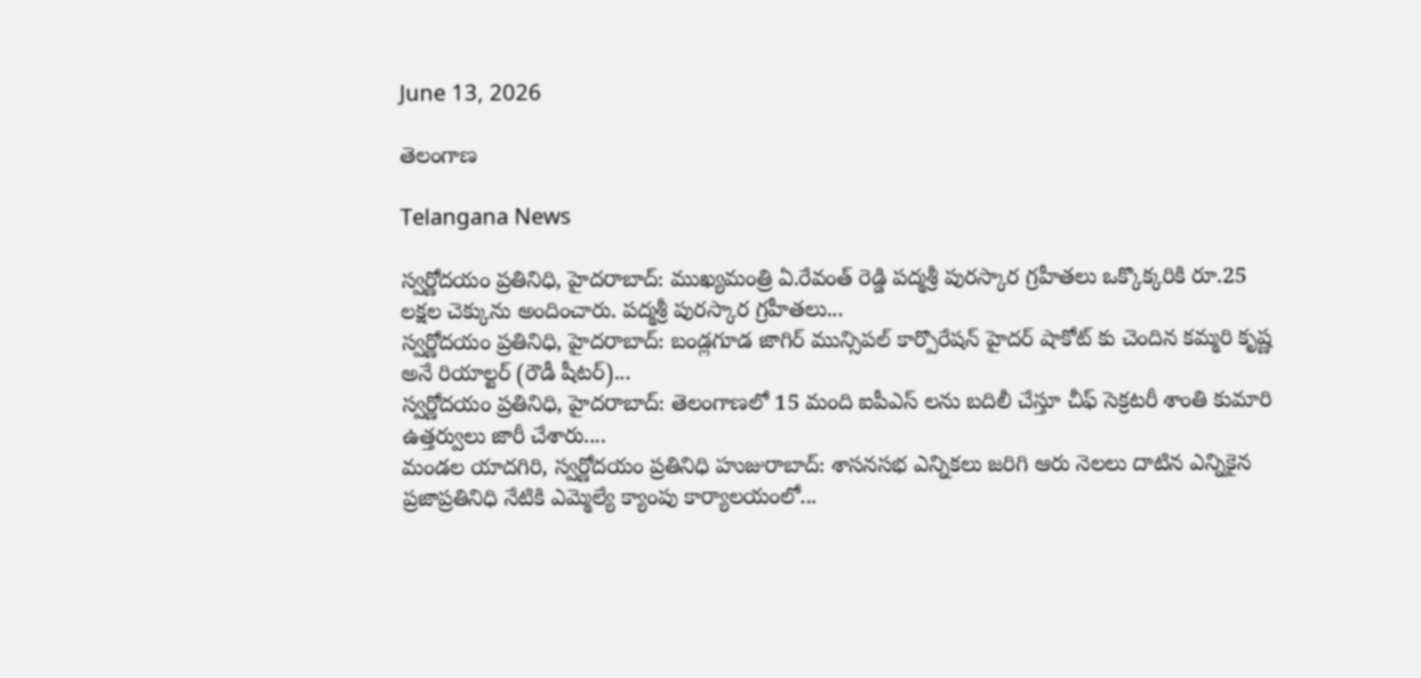June 13, 2026

తెలంగాణ

Telangana News

స్వర్ణోదయం ప్రతినిధి, హైదరాబాద్: ముఖ్యమంత్రి ఏ.రేవంత్ రెడ్డి పద్మశ్రీ పురస్కార గ్రహీతలు ఒక్కొక్కరికి రూ.25 లక్షల చెక్కును అందించారు. పద్మశ్రీ పురస్కార గ్రహీతలు...
స్వర్ణోదయం ప్రతినిధి, హైదరాబాద్: బండ్లగూడ జాగిర్ మున్సిపల్ కార్పొరేషన్ హైదర్ షాకోట్ కు చెందిన కమ్మరి కృష్ణ అనే రియాల్టర్ (రౌడీ షీటర్)...
స్వర్ణోదయం ప్రతినిధి, హైదరాబాద్: తెలంగాణలో 15 మంది ఐపీఎస్ లను బదిలీ చేస్తూ చీఫ్ సెక్రటరీ శాంతి కుమారి ఉత్తర్వులు జారీ చేశారు....
మండల యాదగిరి, స్వర్ణోదయం ప్రతినిధి హుజురాబాద్: శాసనసభ ఎన్నికలు జరిగి ఆరు నెలలు దాటిన ఎన్నికైన ప్రజాప్రతినిధి నేటికి ఎమ్మెల్యే క్యాంపు కార్యాలయంలో...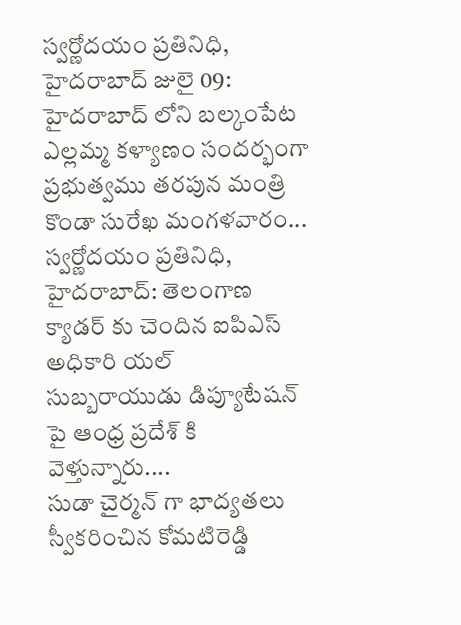స్వర్ణోదయం ప్రతినిధి, హైదరాబాద్ జులై 09: హైదరాబాద్ లోని బల్కంపేట ఎల్లమ్మ కళ్యాణం సందర్భంగా ప్రభుత్వము తరపున మంత్రి కొండా సురేఖ మంగళవారం...
స్వర్ణోదయం ప్రతినిధి, హైదరాబాద్: తెలంగాణ క్యాడర్ కు చెందిన ఐపిఎస్ అధికారి యల్ సుబ్బరాయుడు డిప్యూటేషన్ పై ఆంధ్ర ప్రదేశ్ కి వెళ్తున్నారు....
సుడా చైర్మన్ గా భాద్యతలు స్వీకరించిన కోమటిరెడ్డి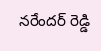నరేందర్ రెడ్డి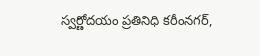స్వర్ణోదయం ప్రతినిధి కరీంనగర్,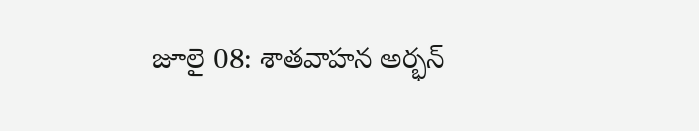జూలై 08: శాతవాహన అర్భన్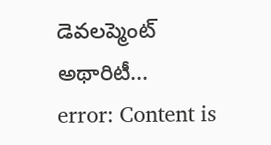డెవలప్మెంట్ అథారిటీ...
error: Content is